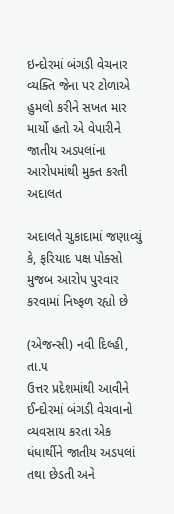ઇન્દોરમાં બંગડી વેચનાર વ્યક્તિ જેના પર ટોળાએ હુમલો કરીને સખત માર માર્યો હતો એ વેપારીને જાતીય અડપલાંના આરોપમાંથી મુક્ત કરતી અદાલત

અદાલતે ચુકાદામાં જણાવ્યું કે, ફરિયાદ પક્ષ પોક્સો મુજબ આરોપ પુરવાર કરવામાં નિષ્ફળ રહ્યો છે

(એજન્સી) નવી દિલ્હી, તા.૫
ઉત્તર પ્રદેશમાંથી આવીને ઈન્દોરમાં બંગડી વેચવાનો વ્યવસાય કરતા એક ધંધાર્થીને જાતીય અડપલાં તથા છેડતી અને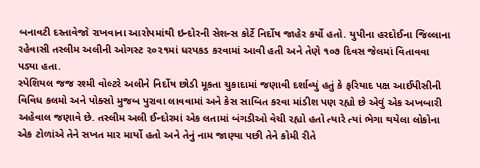બનાવટી દસ્તાવેજો રાખવાના આરોપમાંથી ઇન્દોરની સેશન્સ કોર્ટે નિર્દોષ જાહેર કર્યો હતો. યુપીના હરદોઈના જિલ્લાના રહેવાસી તસ્લીમ અલીની ઓગસ્ટ ૨૦૨૧માં ધરપકડ કરવામાં આવી હતી અને તેણે ૧૦૭ દિવસ જેલમાં વિતાવવા પડ્યા હતા.
સ્પેશિયલ જજ રશ્મી વોલ્ટરે અલીને નિર્દોષ છોડી મૂકતા ચુકાદામાં જણાવી દર્શાવ્યું હતું કે ફરિયાદ પક્ષ આઈપીસીની વિવિધ કલમો અને પોક્સો મુજબ પુરાવા લાવવામાં અને કેસ સાબિત કરવા માંડીશ પણ રહ્યો છે એવું એક અખબારી અહેવાલ જણાવે છે. તસ્લીમ અલી ઈન્દોરમાં એક લતામાં બંગડીઓ વેચી રહ્યો હતો ત્યારે ત્યાં ભેગા થયેલા લોકોના એક ટોળાંએ તેને સખત માર માર્યો હતો અને તેનું નામ જાણ્યા પછી તેને કોમી રીતે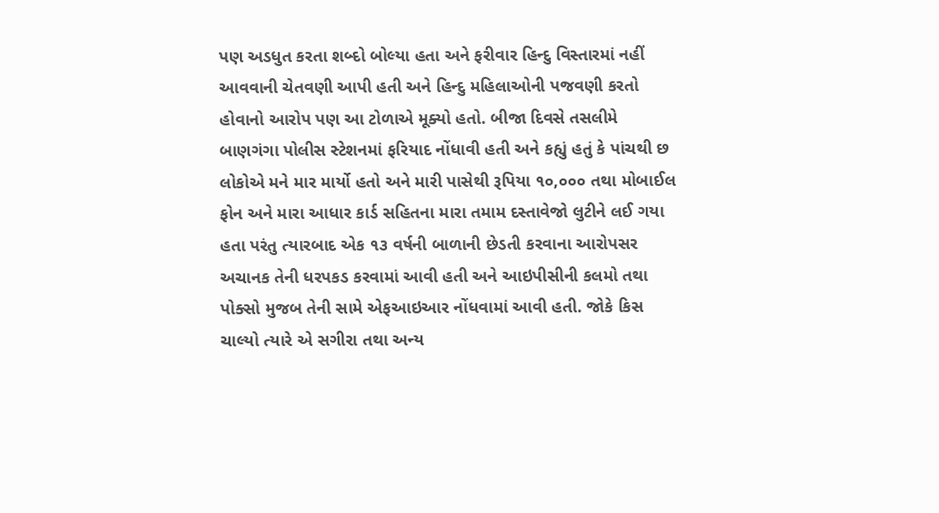પણ અડધુત કરતા શબ્દો બોલ્યા હતા અને ફરીવાર હિન્દુ વિસ્તારમાં નહીં આવવાની ચેતવણી આપી હતી અને હિન્દુ મહિલાઓની પજવણી કરતો હોવાનો આરોપ પણ આ ટોળાએ મૂક્યો હતો. બીજા દિવસે તસલીમે બાણગંગા પોલીસ સ્ટેશનમાં ફરિયાદ નોંધાવી હતી અને કહ્યું હતું કે પાંચથી છ લોકોએ મને માર માર્યો હતો અને મારી પાસેથી રૂપિયા ૧૦,૦૦૦ તથા મોબાઈલ ફોન અને મારા આધાર કાર્ડ સહિતના મારા તમામ દસ્તાવેજો લુટીને લઈ ગયા હતા પરંતુ ત્યારબાદ એક ૧૩ વર્ષની બાળાની છેડતી કરવાના આરોપસર અચાનક તેની ધરપકડ કરવામાં આવી હતી અને આઇપીસીની કલમો તથા પોક્સો મુજબ તેની સામે એફઆઇઆર નોંધવામાં આવી હતી. જોકે કિસ ચાલ્યો ત્યારે એ સગીરા તથા અન્ય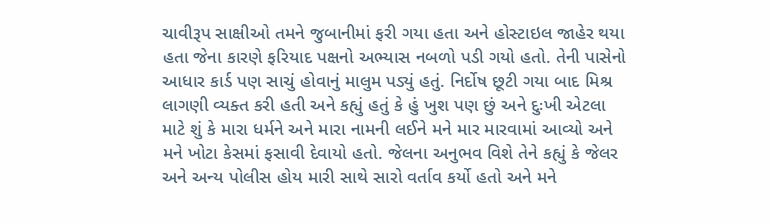ચાવીરૂપ સાક્ષીઓ તમને જુબાનીમાં ફરી ગયા હતા અને હોસ્ટાઇલ જાહેર થયા હતા જેના કારણે ફરિયાદ પક્ષનો અભ્યાસ નબળો પડી ગયો હતો. તેની પાસેનો આધાર કાર્ડ પણ સાચું હોવાનું માલુમ પડ્યું હતું. નિર્દોષ છૂટી ગયા બાદ મિશ્ર લાગણી વ્યક્ત કરી હતી અને કહ્યું હતું કે હું ખુશ પણ છું અને દુઃખી એટલા માટે શું કે મારા ધર્મને અને મારા નામની લઈને મને માર મારવામાં આવ્યો અને મને ખોટા કેસમાં ફસાવી દેવાયો હતો. જેલના અનુભવ વિશે તેને કહ્યું કે જેલર અને અન્ય પોલીસ હોય મારી સાથે સારો વર્તાવ કર્યો હતો અને મને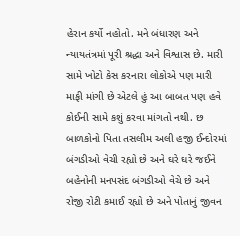હેરાન કર્યો નહોતો. મને બંધારણ અને ન્યાયતંત્રમાં પૂરી શ્રદ્ધા અને વિશ્વાસ છે. મારી સામે ખોટો કેસ કરનારા લોકોએ પણ મારી માફી માંગી છે એટલે હું આ બાબત પણ હવે કોઈની સામે કશું કરવા માંગતો નથી. છ બાળકોનો પિતા તસલીમ અલી હજી ઈન્દોરમાં બંગડીઓ વેચી રહ્યો છે અને ઘરે ઘરે જઈને બહેનોની મનપસંદ બંગડીઓ વેચે છે અને રોજી રોટી કમાઈ રહ્યો છે અને પોતાનું જીવન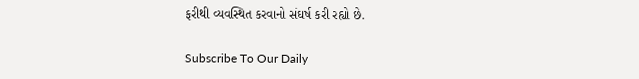ફરીથી વ્યવસ્થિત કરવાનો સંઘર્ષ કરી રહ્યો છે.

Subscribe To Our Daily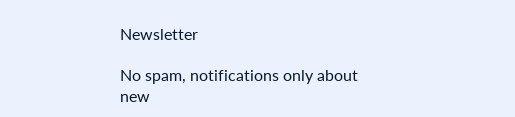Newsletter

No spam, notifications only about new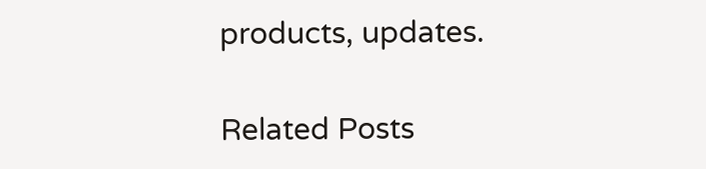products, updates.

Related Posts